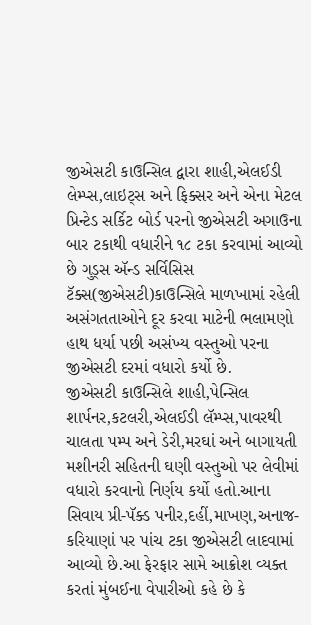જીએસટી કાઉન્સિલ દ્વારા શાહી,એલઈડી લેમ્પ્સ,લાઇટ્સ અને ફિક્સર અને એના મેટલ પ્રિન્ટેડ સર્કિટ બોર્ડ પરનો જીએસટી અગાઉના બાર ટકાથી વધારીને ૧૮ ટકા કરવામાં આવ્યો છે ગુડ્સ ઍન્ડ સર્વિસિસ ટૅક્સ(જીએસટી)કાઉન્સિલે માળખામાં રહેલી અસંગતતાઓને દૂર કરવા માટેની ભલામણો હાથ ધર્યા પછી અસંખ્ય વસ્તુઓ પરના જીએસટી દરમાં વધારો કર્યો છે.
જીએસટી કાઉન્સિલે શાહી,પેન્સિલ શાર્પનર,કટલરી,એલઈડી લૅમ્પ્સ,પાવરથી ચાલતા પમ્પ અને ડેરી,મરઘાં અને બાગાયતી મશીનરી સહિતની ઘણી વસ્તુઓ પર લેવીમાં વધારો કરવાનો નિર્ણય કર્યો હતો.આના સિવાય પ્રી-પૅક્ડ પનીર,દહીં,માખણ,અનાજ-કરિયાણાં પર પાંચ ટકા જીએસટી લાદવામાં આવ્યો છે.આ ફેરફાર સામે આક્રોશ વ્યક્ત કરતાં મુંબઈના વેપારીઓ કહે છે કે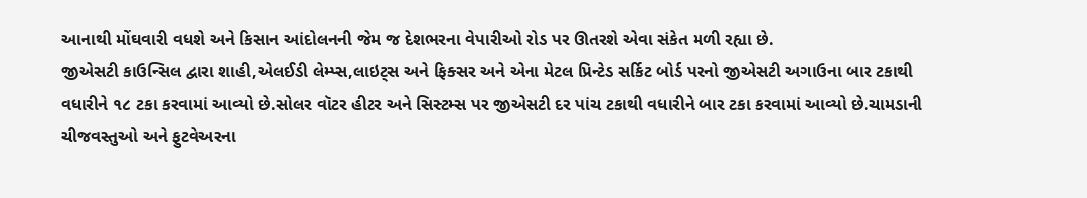આનાથી મોંઘવારી વધશે અને કિસાન આંદોલનની જેમ જ દેશભરના વેપારીઓ રોડ પર ઊતરશે એવા સંકેત મળી રહ્યા છે.
જીએસટી કાઉન્સિલ દ્વારા શાહી,એલઈડી લેમ્પ્સ,લાઇટ્સ અને ફિક્સર અને એના મેટલ પ્રિન્ટેડ સર્કિટ બોર્ડ પરનો જીએસટી અગાઉના બાર ટકાથી વધારીને ૧૮ ટકા કરવામાં આવ્યો છે.સોલર વૉટર હીટર અને સિસ્ટમ્સ પર જીએસટી દર પાંચ ટકાથી વધારીને બાર ટકા કરવામાં આવ્યો છે.ચામડાની ચીજવસ્તુઓ અને ફુટવેઅરના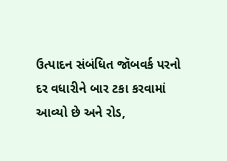ઉત્પાદન સંબંધિત જૉબવર્ક પરનો દર વધારીને બાર ટકા કરવામાં આવ્યો છે અને રોડ,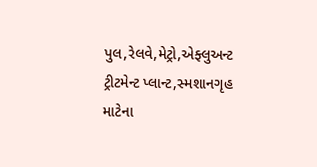પુલ,રેલવે,મેટ્રો,એફ્લુઅન્ટ ટ્રીટમેન્ટ પ્લાન્ટ,સ્મશાનગૃહ માટેના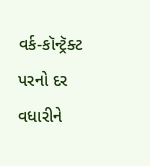વર્ક-કૉન્ટ્રૅક્ટ પરનો દર વધારીને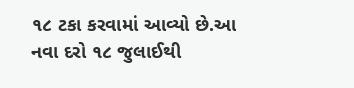૧૮ ટકા કરવામાં આવ્યો છે.આ નવા દરો ૧૮ જુલાઈથી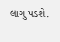લાગુ પડશે.